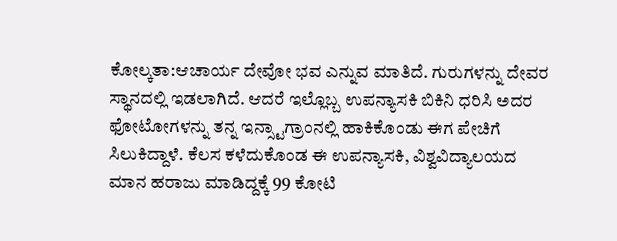ಕೋಲ್ಕತಾ:ಆಚಾರ್ಯ ದೇವೋ ಭವ ಎನ್ನುವ ಮಾತಿದೆ. ಗುರುಗಳನ್ನು ದೇವರ ಸ್ಥಾನದಲ್ಲಿ ಇಡಲಾಗಿದೆ. ಆದರೆ ಇಲ್ಲೊಬ್ಬ ಉಪನ್ಯಾಸಕಿ ಬಿಕಿನಿ ಧರಿಸಿ ಅದರ ಫೋಟೋಗಳನ್ನು ತನ್ನ ಇನ್ಸ್ಟಾಗ್ರಾಂನಲ್ಲಿ ಹಾಕಿಕೊಂಡು ಈಗ ಪೇಚಿಗೆ ಸಿಲುಕಿದ್ದಾಳೆ. ಕೆಲಸ ಕಳೆದುಕೊಂಡ ಈ ಉಪನ್ಯಾಸಕಿ, ವಿಶ್ವವಿದ್ಯಾಲಯದ ಮಾನ ಹರಾಜು ಮಾಡಿದ್ದಕ್ಕೆ 99 ಕೋಟಿ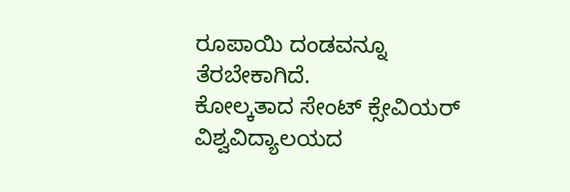ರೂಪಾಯಿ ದಂಡವನ್ನೂ ತೆರಬೇಕಾಗಿದೆ.
ಕೋಲ್ಕತಾದ ಸೇಂಟ್ ಕ್ಸೇವಿಯರ್ ವಿಶ್ವವಿದ್ಯಾಲಯದ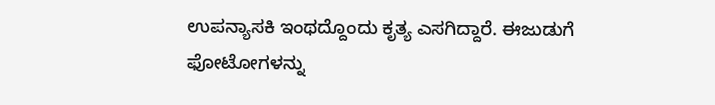ಉಪನ್ಯಾಸಕಿ ಇಂಥದ್ದೊಂದು ಕೃತ್ಯ ಎಸಗಿದ್ದಾರೆ. ಈಜುಡುಗೆ ಫೋಟೋಗಳನ್ನು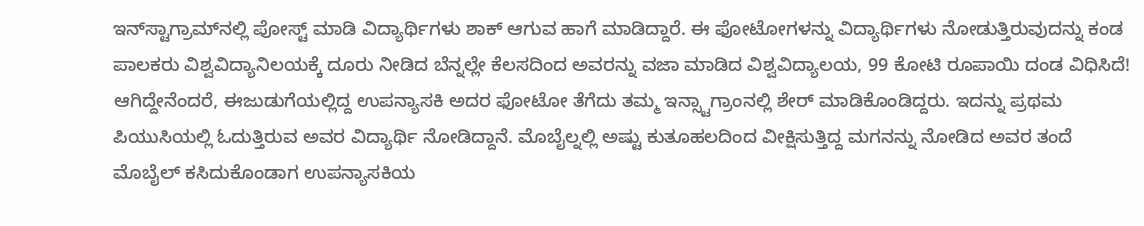ಇನ್‌ಸ್ಟಾಗ್ರಾಮ್‌ನಲ್ಲಿ ಪೋಸ್ಟ್ ಮಾಡಿ ವಿದ್ಯಾರ್ಥಿಗಳು ಶಾಕ್ ಆಗುವ ಹಾಗೆ ಮಾಡಿದ್ದಾರೆ. ಈ ಫೋಟೋಗಳನ್ನು ವಿದ್ಯಾರ್ಥಿಗಳು ನೋಡುತ್ತಿರುವುದನ್ನು ಕಂಡ ಪಾಲಕರು ವಿಶ್ವವಿದ್ಯಾನಿಲಯಕ್ಕೆ ದೂರು ನೀಡಿದ ಬೆನ್ನಲ್ಲೇ ಕೆಲಸದಿಂದ ಅವರನ್ನು ವಜಾ ಮಾಡಿದ ವಿಶ್ವವಿದ್ಯಾಲಯ, 99 ಕೋಟಿ ರೂಪಾಯಿ ದಂಡ ವಿಧಿಸಿದೆ!
ಆಗಿದ್ದೇನೆಂದರೆ, ಈಜುಡುಗೆಯಲ್ಲಿದ್ದ ಉಪನ್ಯಾಸಕಿ ಅದರ ಫೋಟೋ ತೆಗೆದು ತಮ್ಮ ಇನ್ಸ್ಟಾಗ್ರಾಂನಲ್ಲಿ ಶೇರ್ ಮಾಡಿಕೊಂಡಿದ್ದರು. ಇದನ್ನು ಪ್ರಥಮ ಪಿಯುಸಿಯಲ್ಲಿ ಓದುತ್ತಿರುವ ಅವರ ವಿದ್ಯಾರ್ಥಿ ನೋಡಿದ್ದಾನೆ. ಮೊಬೈಲ್ನಲ್ಲಿ ಅಷ್ಟು ಕುತೂಹಲದಿಂದ ವೀಕ್ಷಿಸುತ್ತಿದ್ದ ಮಗನನ್ನು ನೋಡಿದ ಅವರ ತಂದೆ ಮೊಬೈಲ್ ಕಸಿದುಕೊಂಡಾಗ ಉಪನ್ಯಾಸಕಿಯ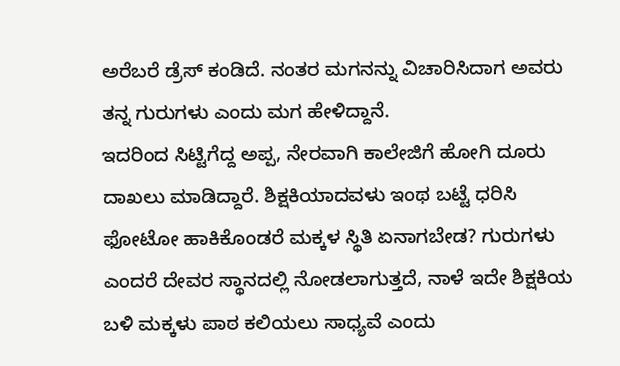ಅರೆಬರೆ ಡ್ರೆಸ್ ಕಂಡಿದೆ. ನಂತರ ಮಗನನ್ನು ವಿಚಾರಿಸಿದಾಗ ಅವರು ತನ್ನ ಗುರುಗಳು ಎಂದು ಮಗ ಹೇಳಿದ್ದಾನೆ.
ಇದರಿಂದ ಸಿಟ್ಟಿಗೆದ್ದ ಅಪ್ಪ, ನೇರವಾಗಿ ಕಾಲೇಜಿಗೆ ಹೋಗಿ ದೂರು ದಾಖಲು ಮಾಡಿದ್ದಾರೆ. ಶಿಕ್ಷಕಿಯಾದವಳು ಇಂಥ ಬಟ್ಟೆ ಧರಿಸಿ ಫೋಟೋ ಹಾಕಿಕೊಂಡರೆ ಮಕ್ಕಳ ಸ್ಥಿತಿ ಏನಾಗಬೇಡ? ಗುರುಗಳು ಎಂದರೆ ದೇವರ ಸ್ಥಾನದಲ್ಲಿ ನೋಡಲಾಗುತ್ತದೆ, ನಾಳೆ ಇದೇ ಶಿಕ್ಷಕಿಯ ಬಳಿ ಮಕ್ಕಳು ಪಾಠ ಕಲಿಯಲು ಸಾಧ್ಯವೆ ಎಂದು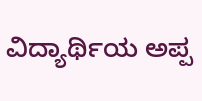ವಿದ್ಯಾರ್ಥಿಯ ಅಪ್ಪ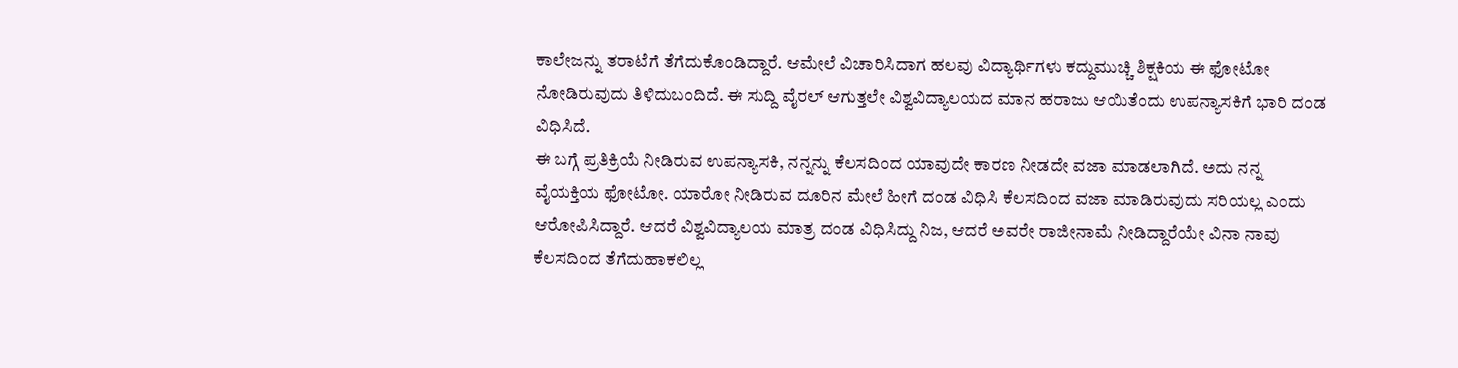ಕಾಲೇಜನ್ನು ತರಾಟೆಗೆ ತೆಗೆದುಕೊಂಡಿದ್ದಾರೆ. ಆಮೇಲೆ ವಿಚಾರಿಸಿದಾಗ ಹಲವು ವಿದ್ಯಾರ್ಥಿಗಳು ಕದ್ದುಮುಚ್ಚಿ ಶಿಕ್ಷಕಿಯ ಈ ಫೋಟೋ ನೋಡಿರುವುದು ತಿಳಿದುಬಂದಿದೆ. ಈ ಸುದ್ದಿ ವೈರಲ್ ಆಗುತ್ತಲೇ ವಿಶ್ವವಿದ್ಯಾಲಯದ ಮಾನ ಹರಾಜು ಆಯಿತೆಂದು ಉಪನ್ಯಾಸಕಿಗೆ ಭಾರಿ ದಂಡ ವಿಧಿಸಿದೆ.
ಈ ಬಗ್ಗೆ ಪ್ರತಿಕ್ರಿಯೆ ನೀಡಿರುವ ಉಪನ್ಯಾಸಕಿ, ನನ್ನನ್ನು ಕೆಲಸದಿಂದ ಯಾವುದೇ ಕಾರಣ ನೀಡದೇ ವಜಾ ಮಾಡಲಾಗಿದೆ. ಅದು ನನ್ನ ವೈಯಕ್ತಿಯ ಫೋಟೋ. ಯಾರೋ ನೀಡಿರುವ ದೂರಿನ ಮೇಲೆ ಹೀಗೆ ದಂಡ ವಿಧಿಸಿ ಕೆಲಸದಿಂದ ವಜಾ ಮಾಡಿರುವುದು ಸರಿಯಲ್ಲ ಎಂದು ಆರೋಪಿಸಿದ್ದಾರೆ. ಆದರೆ ವಿಶ್ವವಿದ್ಯಾಲಯ ಮಾತ್ರ ದಂಡ ವಿಧಿಸಿದ್ದು ನಿಜ, ಆದರೆ ಅವರೇ ರಾಜೀನಾಮೆ ನೀಡಿದ್ದಾರೆಯೇ ವಿನಾ ನಾವು ಕೆಲಸದಿಂದ ತೆಗೆದುಹಾಕಲಿಲ್ಲ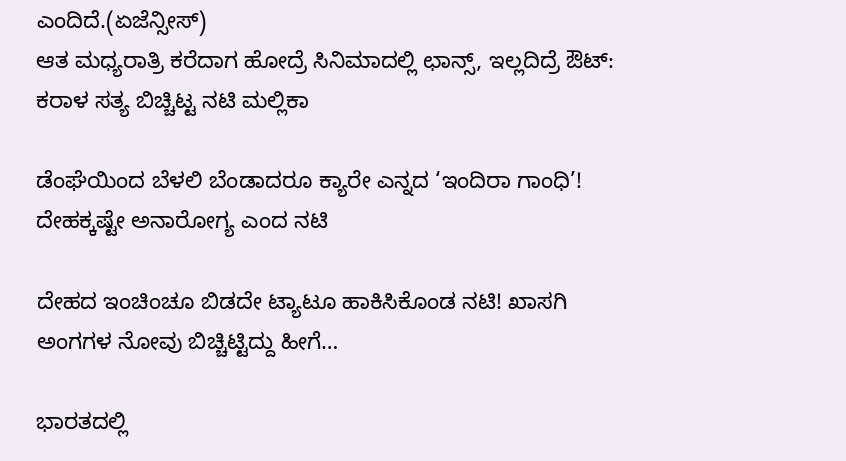ಎಂದಿದೆ.(ಏಜೆನ್ಸೀಸ್)
ಆತ ಮಧ್ಯರಾತ್ರಿ ಕರೆದಾಗ ಹೋದ್ರೆ ಸಿನಿಮಾದಲ್ಲಿ ಛಾನ್ಸ್, ಇಲ್ಲದಿದ್ರೆ ಔಟ್: ಕರಾಳ ಸತ್ಯ ಬಿಚ್ಚಿಟ್ಟ ನಟಿ ಮಲ್ಲಿಕಾ

ಡೆಂಘೆಯಿಂದ ಬೆಳಲಿ ಬೆಂಡಾದರೂ ಕ್ಯಾರೇ ಎನ್ನದ ‘ಇಂದಿರಾ ಗಾಂಧಿ’! ದೇಹಕ್ಕಷ್ಟೇ ಅನಾರೋಗ್ಯ ಎಂದ ನಟಿ

ದೇಹದ ಇಂಚಿಂಚೂ ಬಿಡದೇ ಟ್ಯಾಟೂ ಹಾಕಿಸಿಕೊಂಡ ನಟಿ! ಖಾಸಗಿ ಅಂಗಗಳ ನೋವು ಬಿಚ್ಚಿಟ್ಟಿದ್ದು ಹೀಗೆ…

ಭಾರತದಲ್ಲಿ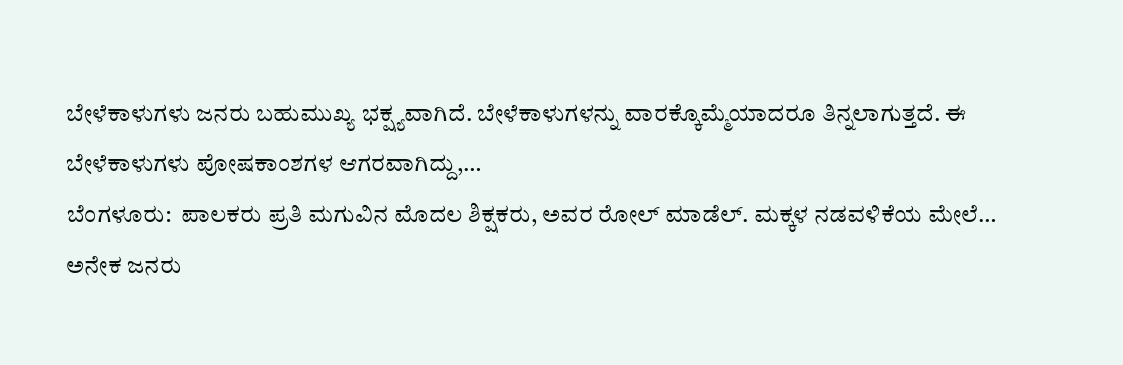ಬೇಳೆಕಾಳುಗಳು ಜನರು ಬಹುಮುಖ್ಯ ಭಕ್ಷ್ಯವಾಗಿದೆ. ಬೇಳೆಕಾಳುಗಳನ್ನು ವಾರಕ್ಕೊಮ್ಮೆಯಾದರೂ ತಿನ್ನಲಾಗುತ್ತದೆ. ಈ ಬೇಳೆಕಾಳುಗಳು ಪೋಷಕಾಂಶಗಳ ಆಗರವಾಗಿದ್ದು,…
ಬೆಂಗಳೂರು:  ಪಾಲಕರು ಪ್ರತಿ ಮಗುವಿನ ಮೊದಲ ಶಿಕ್ಷಕರು, ಅವರ ರೋಲ್ ಮಾಡೆಲ್. ಮಕ್ಕಳ ನಡವಳಿಕೆಯ ಮೇಲೆ…
ಅನೇಕ ಜನರು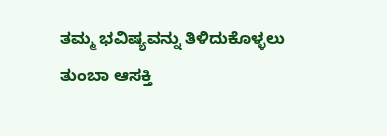ತಮ್ಮ ಭವಿಷ್ಯವನ್ನು ತಿಳಿದುಕೊಳ್ಳಲು ತುಂಬಾ ಆಸಕ್ತಿ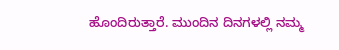ಹೊಂದಿರುತ್ತಾರೆ. ಮುಂದಿನ ದಿನಗಳಲ್ಲಿ ನಮ್ಮ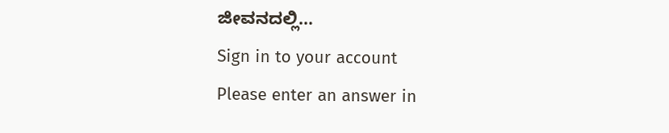ಜೀವನದಲ್ಲಿ…
Sign in to your account
Please enter an answer in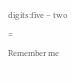digits:five − two =
Remember me